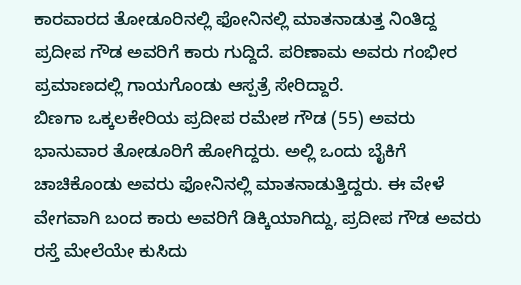ಕಾರವಾರದ ತೋಡೂರಿನಲ್ಲಿ ಫೋನಿನಲ್ಲಿ ಮಾತನಾಡುತ್ತ ನಿಂತಿದ್ದ ಪ್ರದೀಪ ಗೌಡ ಅವರಿಗೆ ಕಾರು ಗುದ್ದಿದೆ. ಪರಿಣಾಮ ಅವರು ಗಂಭೀರ ಪ್ರಮಾಣದಲ್ಲಿ ಗಾಯಗೊಂಡು ಆಸ್ಪತ್ರೆ ಸೇರಿದ್ದಾರೆ.
ಬಿಣಗಾ ಒಕ್ಕಲಕೇರಿಯ ಪ್ರದೀಪ ರಮೇಶ ಗೌಡ (55) ಅವರು ಭಾನುವಾರ ತೋಡೂರಿಗೆ ಹೋಗಿದ್ದರು. ಅಲ್ಲಿ ಒಂದು ಬೈಕಿಗೆ ಚಾಚಿಕೊಂಡು ಅವರು ಫೋನಿನಲ್ಲಿ ಮಾತನಾಡುತ್ತಿದ್ದರು. ಈ ವೇಳೆ ವೇಗವಾಗಿ ಬಂದ ಕಾರು ಅವರಿಗೆ ಡಿಕ್ಕಿಯಾಗಿದ್ದು, ಪ್ರದೀಪ ಗೌಡ ಅವರು ರಸ್ತೆ ಮೇಲೆಯೇ ಕುಸಿದು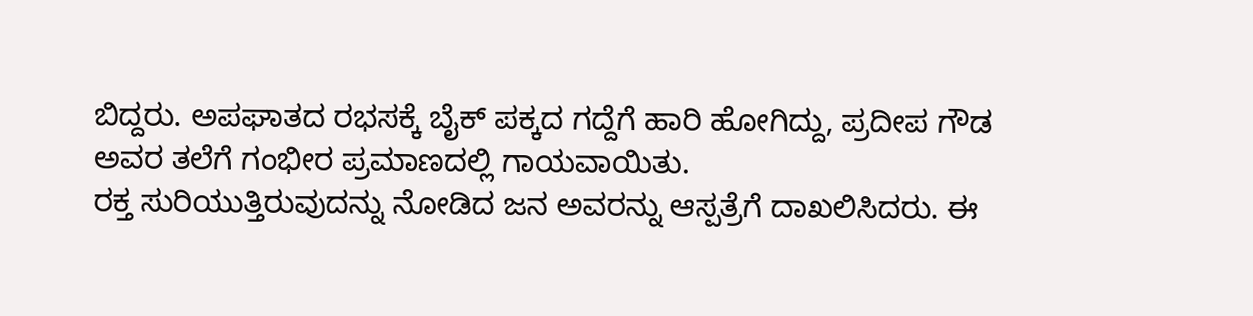ಬಿದ್ದರು. ಅಪಘಾತದ ರಭಸಕ್ಕೆ ಬೈಕ್ ಪಕ್ಕದ ಗದ್ದೆಗೆ ಹಾರಿ ಹೋಗಿದ್ದು, ಪ್ರದೀಪ ಗೌಡ ಅವರ ತಲೆಗೆ ಗಂಭೀರ ಪ್ರಮಾಣದಲ್ಲಿ ಗಾಯವಾಯಿತು.
ರಕ್ತ ಸುರಿಯುತ್ತಿರುವುದನ್ನು ನೋಡಿದ ಜನ ಅವರನ್ನು ಆಸ್ಪತ್ರೆಗೆ ದಾಖಲಿಸಿದರು. ಈ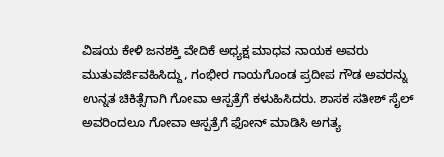ವಿಷಯ ಕೇಳಿ ಜನಶಕ್ತಿ ವೇದಿಕೆ ಅಧ್ಯಕ್ಷ ಮಾಧವ ನಾಯಕ ಅವರು ಮುತುವರ್ಜಿವಹಿಸಿದ್ದು, ಗಂಭೀರ ಗಾಯಗೊಂಡ ಪ್ರದೀಪ ಗೌಡ ಅವರನ್ನು ಉನ್ನತ ಚಿಕಿತ್ಸೆಗಾಗಿ ಗೋವಾ ಆಸ್ಪತ್ರೆಗೆ ಕಳುಹಿಸಿದರು. ಶಾಸಕ ಸತೀಶ್ ಸೈಲ್ ಅವರಿಂದಲೂ ಗೋವಾ ಆಸ್ಪತ್ರೆಗೆ ಫೋನ್ ಮಾಡಿಸಿ ಅಗತ್ಯ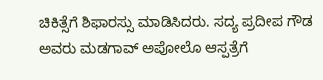ಚಿಕಿತ್ಸೆಗೆ ಶಿಫಾರಸ್ಸು ಮಾಡಿಸಿದರು. ಸದ್ಯ ಪ್ರದೀಪ ಗೌಡ ಅವರು ಮಡಗಾವ್ ಅಪೋಲೊ ಆಸ್ಪತ್ರೆಗೆ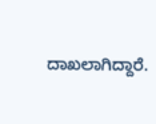ದಾಖಲಾಗಿದ್ದಾರೆ.